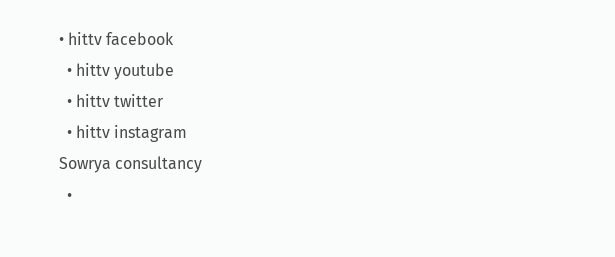• hittv facebook
  • hittv youtube
  • hittv twitter
  • hittv instagram
Sowrya consultancy
  •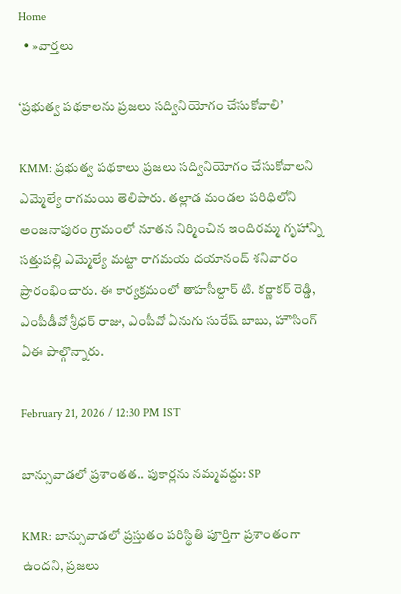Home
  • »వార్తలు

‘ప్రభుత్వ పథకాలను ప్రజలు సద్వినియోగం చేసుకోవాలి’

KMM: ప్రభుత్వ పథకాలు ప్రజలు సద్వినియోగం చేసుకోవాలని ఎమ్మెల్యే రాగమయి తెలిపారు. తల్లాడ మండల పరిధిలోని అంజనాపురం గ్రామంలో నూతన నిర్మించిన ఇందిరమ్మ గృహాన్ని సత్తుపల్లి ఎమ్మెల్యే మట్టా రాగమయ దయానంద్ శనివారం ప్రారంభించారు. ఈ కార్యక్రమంలో తాహసీల్దార్ టి. కర్ణాకర్ రెడ్డి, ఎంపీడీవో శ్రీధర్ రాజు, ఎంపీవో ఏనుగు సురేష్ బాబు, హౌసింగ్ ఏఈ పాల్గొన్నారు.

February 21, 2026 / 12:30 PM IST

బాన్సువాడలో ప్రశాంతత.. పుకార్లను నమ్మవద్దు: SP

KMR: బాన్సువాడలో ప్రస్తుతం పరిస్థితి పూర్తిగా ప్రశాంతంగా ఉందని, ప్రజలు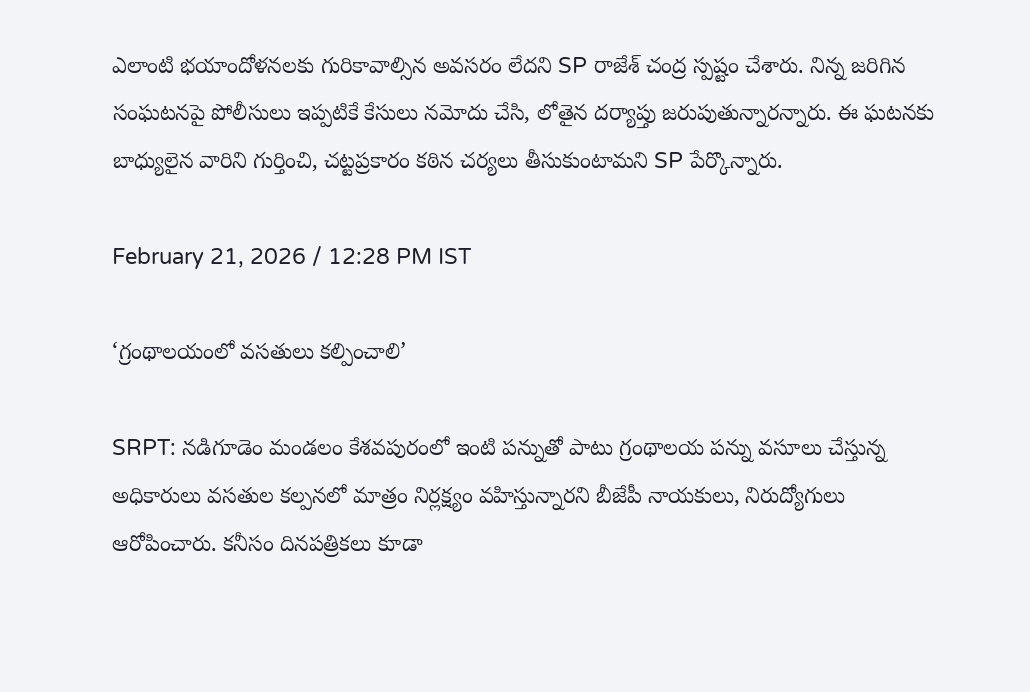ఎలాంటి భయాందోళనలకు గురికావాల్సిన అవసరం లేదని SP రాజేశ్ చంద్ర స్పష్టం చేశారు. నిన్న జరిగిన సంఘటనపై పోలీసులు ఇప్పటికే కేసులు నమోదు చేసి, లోతైన దర్యాప్తు జరుపుతున్నారన్నారు. ఈ ఘటనకు బాధ్యులైన వారిని గుర్తించి, చట్టప్రకారం కఠిన చర్యలు తీసుకుంటామని SP పేర్కొన్నారు.

February 21, 2026 / 12:28 PM IST

‘గ్రంథాలయంలో వసతులు కల్పించాలి’

SRPT: నడిగూడెం మండలం కేశవపురంలో ఇంటి పన్నుతో పాటు గ్రంథాలయ పన్ను వసూలు చేస్తున్న అధికారులు వసతుల కల్పనలో మాత్రం నిర్లక్ష్యం వహిస్తున్నారని బీజేపీ నాయకులు, నిరుద్యోగులు ఆరోపించారు. కనీసం దినపత్రికలు కూడా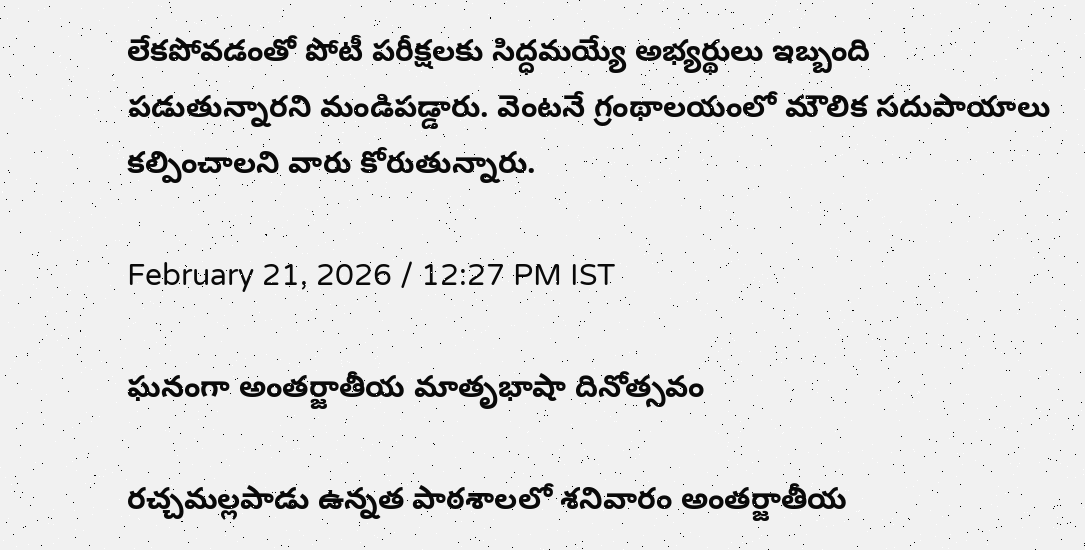లేకపోవడంతో పోటీ పరీక్షలకు సిద్ధమయ్యే అభ్యర్థులు ఇబ్బంది పడుతున్నారని మండిపడ్డారు. వెంటనే గ్రంథాలయంలో మౌలిక సదుపాయాలు కల్పించాలని వారు కోరుతున్నారు.

February 21, 2026 / 12:27 PM IST

ఘనంగా అంతర్జాతీయ మాతృభాషా దినోత్సవం

రచ్చమల్లపాడు ఉన్నత పాఠశాలలో శనివారం అంతర్జాతీయ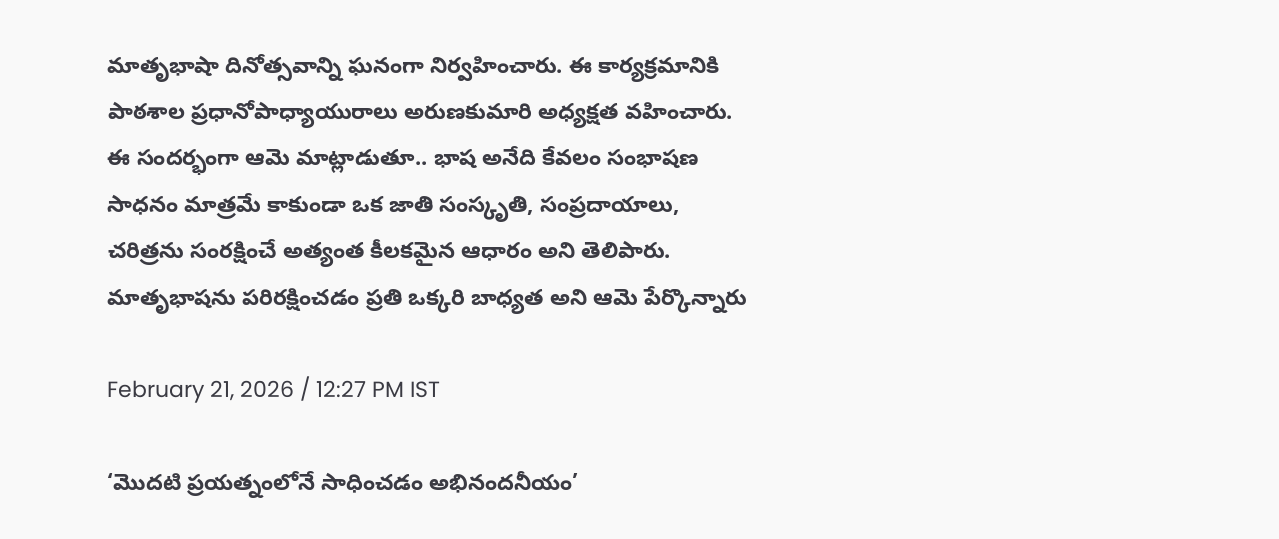మాతృభాషా దినోత్సవాన్ని ఘనంగా నిర్వహించారు. ఈ కార్యక్రమానికి పాఠశాల ప్రధానోపాధ్యాయురాలు అరుణకుమారి అధ్యక్షత వహించారు. ఈ సందర్భంగా ఆమె మాట్లాడుతూ.. భాష అనేది కేవలం సంభాషణ సాధనం మాత్రమే కాకుండా ఒక జాతి సంస్కృతి, సంప్రదాయాలు, చరిత్రను సంరక్షించే అత్యంత కీలకమైన ఆధారం అని తెలిపారు. మాతృభాషను పరిరక్షించడం ప్రతి ఒక్కరి బాధ్యత అని ఆమె పేర్కొన్నారు

February 21, 2026 / 12:27 PM IST

‘మొదటి ప్రయత్నంలోనే సాధించడం అభినందనీయం’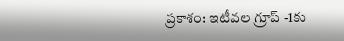ప్రకాశం: ఇటీవల గ్రూప్ -1కు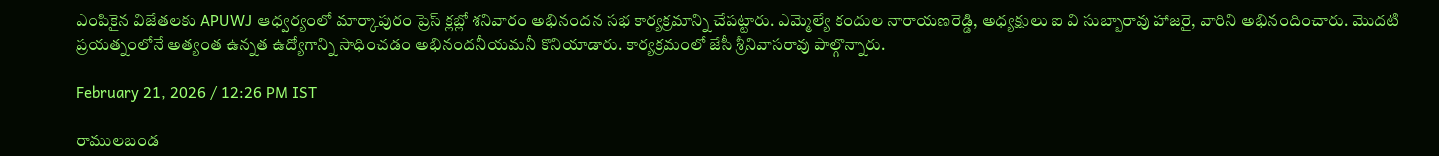ఎంపికైన విజేతలకు APUWJ ఆధ్వర్యంలో మార్కాపురం ప్రెస్ క్లబ్లో శనివారం అభినందన సభ కార్యక్రమాన్ని చేపట్టారు. ఎమ్మెల్యే కందుల నారాయణరెడ్డి, అధ్యక్షులు ఐ వి సుబ్బారావు హాజరై, వారిని అభినందించారు. మొదటి ప్రయత్నంలోనే అత్యంత ఉన్నత ఉద్యోగాన్ని సాధించడం అభినందనీయమనీ కొనియాడారు. కార్యక్రమంలో జేసీ శ్రీనివాసరావు పాల్గొన్నారు.

February 21, 2026 / 12:26 PM IST

రాములబండ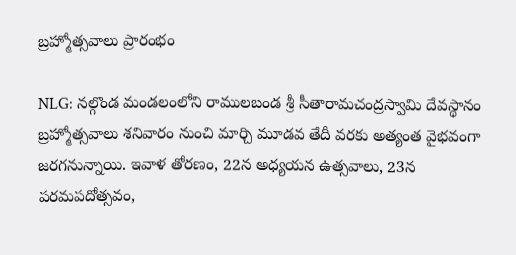బ్రహ్మోత్సవాలు ప్రారంభం

NLG: నల్గొండ మండలంలోని రాములబండ శ్రీ సీతారామచంద్రస్వామి దేవస్థానం బ్రహ్మోత్సవాలు శనివారం నుంచి మార్చి మూడవ తేదీ వరకు అత్యంత వైభవంగా జరగనున్నాయి. ఇవాళ తోరణం, 22న అధ్యయన ఉత్సవాలు, 23న పరమపదోత్సవం,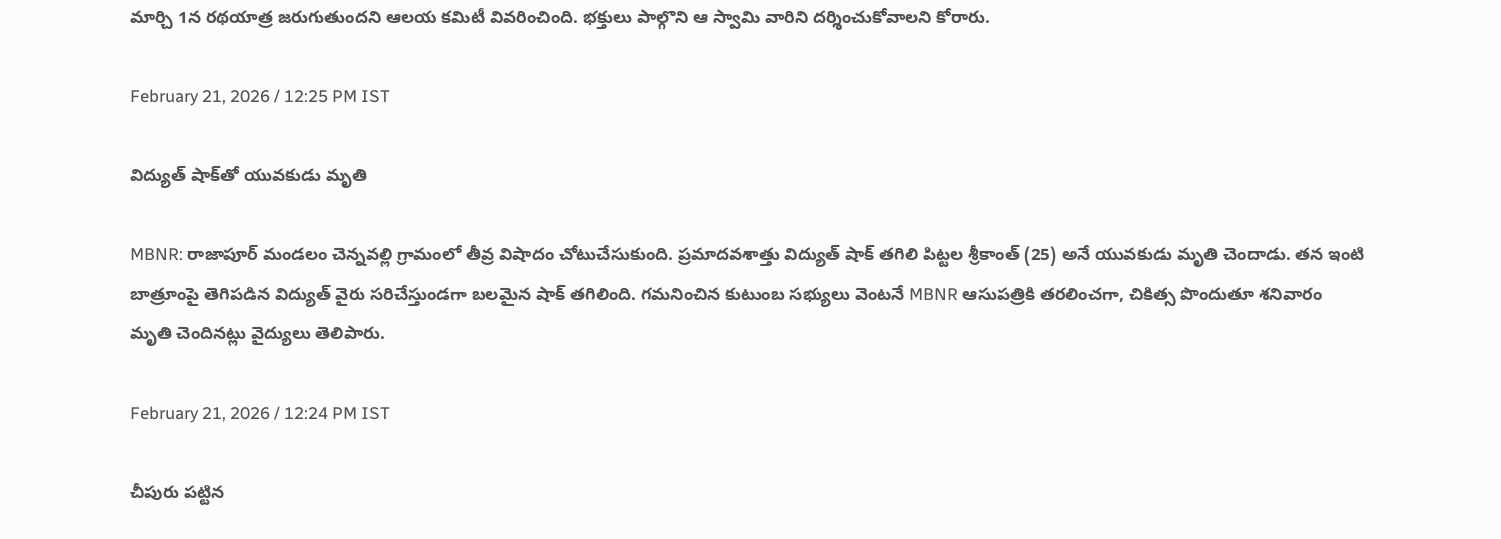మార్చి 1న రథయాత్ర జరుగుతుందని ఆలయ కమిటీ వివరించింది. భక్తులు పాల్గొని ఆ స్వామి వారిని దర్శించుకోవాలని కోరారు.

February 21, 2026 / 12:25 PM IST

విద్యుత్ షాక్‌తో యువకుడు మృతి

MBNR: రాజాపూర్ మండలం చెన్నవల్లి గ్రామంలో తీవ్ర విషాదం చోటుచేసుకుంది. ప్రమాదవశాత్తు విద్యుత్ షాక్ తగిలి పిట్టల శ్రీకాంత్ (25) అనే యువకుడు మృతి చెందాడు. తన ఇంటి బాత్రూంపై తెగిపడిన విద్యుత్ వైరు సరిచేస్తుండగా బలమైన షాక్ తగిలింది. గమనించిన కుటుంబ సభ్యులు వెంటనే MBNR ఆసుపత్రికి తరలించగా, చికిత్స పొందుతూ శనివారం మృతి చెందినట్లు వైద్యులు తెలిపారు.

February 21, 2026 / 12:24 PM IST

చీపురు పట్టిన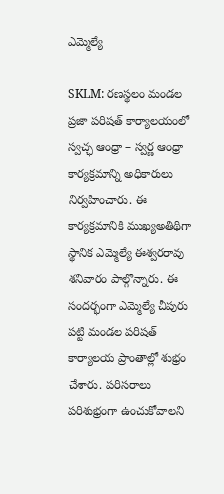ఎమ్మెల్యే

SKLM: రణస్థలం మండల ప్రజా పరిషత్ కార్యాలయంలో స్వచ్ఛ ఆంధ్రా – స్వర్ణ ఆంధ్రా కార్యక్రమాన్ని అధికారులు నిర్వహించారు. ఈ కార్యక్రమానికి ముఖ్యఅతిథిగా స్థానిక ఎమ్మెల్యే ఈశ్వరరావు శనివారం పాల్గొన్నారు. ఈ సందర్భంగా ఎమ్మెల్యే చీపురు పట్టి మండల పరిషత్ కార్యాలయ ప్రాంతాల్లో శుభ్రం చేశారు. పరిసరాలు పరిశుభ్రంగా ఉంచుకోవాలని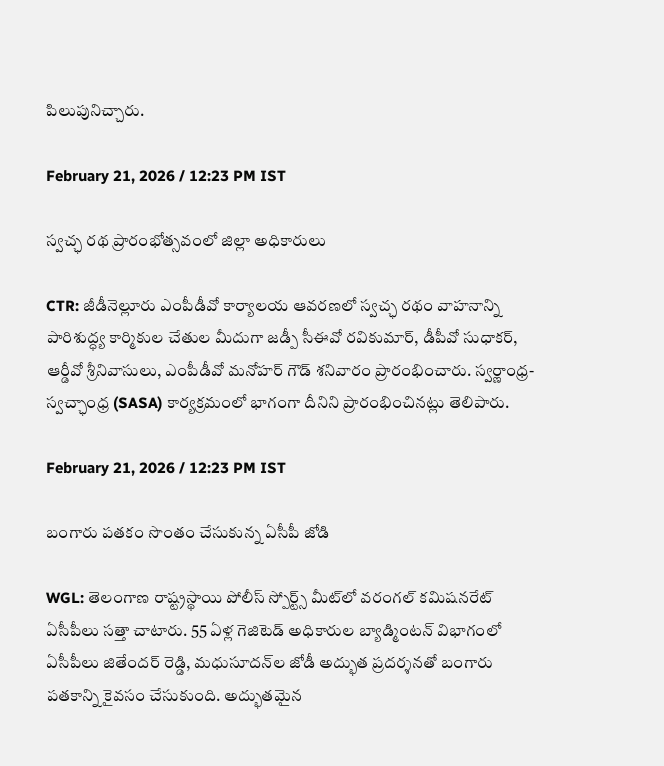పిలుపునిచ్చారు.

February 21, 2026 / 12:23 PM IST

స్వచ్ఛ రథ ప్రారంభోత్సవంలో జిల్లా అధికారులు

CTR: జీడీనెల్లూరు ఎంపీడీవో కార్యాలయ ఆవరణలో స్వచ్ఛ రథం వాహనాన్ని పారిశుద్ధ్య కార్మికుల చేతుల మీదుగా జడ్పీ సీఈవో రవికుమార్, డీపీవో సుధాకర్, ఆర్డీవో శ్రీనివాసులు, ఎంపీడీవో మనోహర్ గౌడ్ శనివారం ప్రారంభించారు. స్వర్ణాంధ్ర-స్వచ్ఛాంధ్ర (SASA) కార్యక్రమంలో భాగంగా దీనిని ప్రారంభించినట్లు తెలిపారు.

February 21, 2026 / 12:23 PM IST

బంగారు పతకం సొంతం చేసుకున్న ఏసీపీ జోడి

WGL: తెలంగాణ రాష్ట్రస్థాయి పోలీస్ స్పోర్ట్స్ మీట్‌లో వరంగల్ కమిషనరేట్ ఏసీపీలు సత్తా చాటారు. 55 ఏళ్ల గెజిటెడ్ అధికారుల బ్యాడ్మింటన్ విభాగంలో ఏసీపీలు జితేందర్ రెడ్డి, మధుసూదన్‌ల జోడీ అద్భుత ప్రదర్శనతో బంగారు పతకాన్ని కైవసం చేసుకుంది. అద్భుతమైన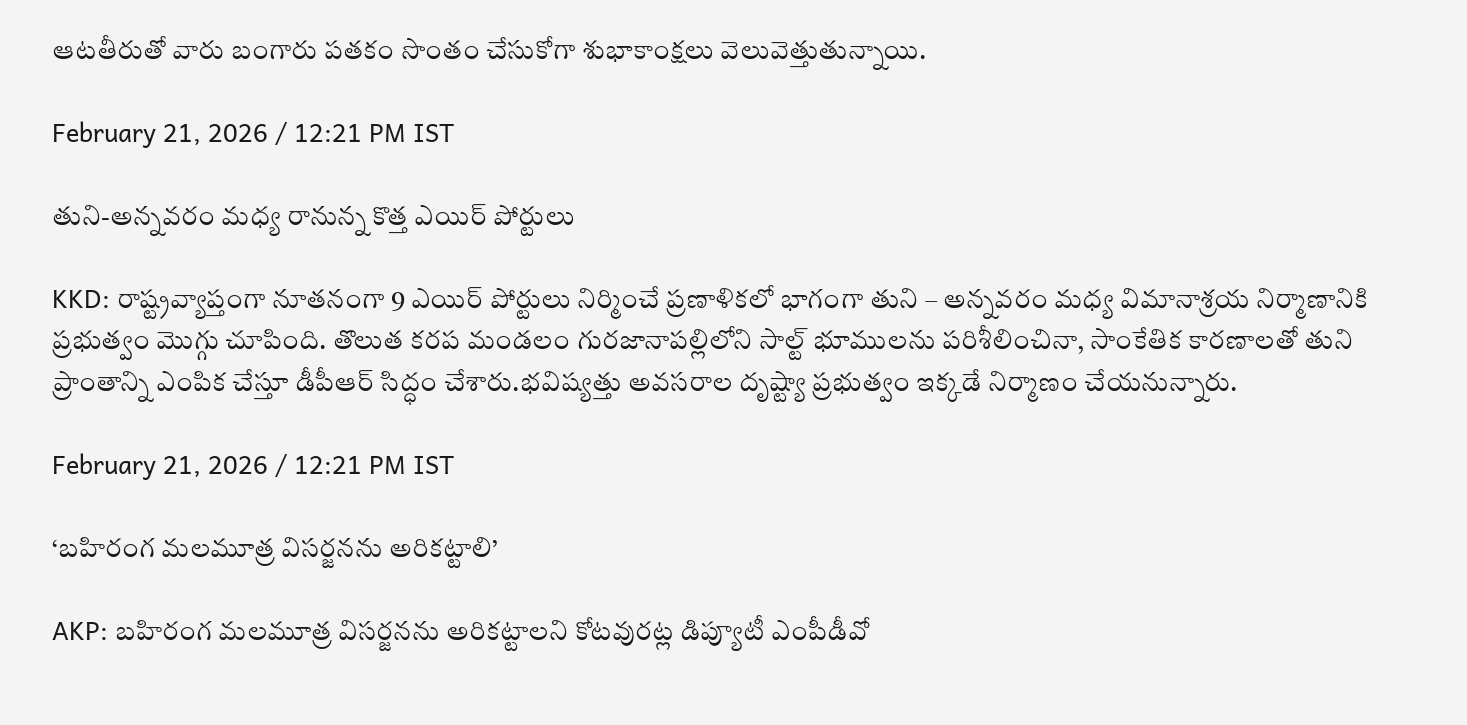ఆటతీరుతో వారు బంగారు పతకం సొంతం చేసుకోగా శుభాకాంక్షలు వెలువెత్తుతున్నాయి.

February 21, 2026 / 12:21 PM IST

తుని-అన్నవరం మధ్య రానున్న కొత్త ఎయిర్ పోర్టులు

KKD: రాష్ట్రవ్యాప్తంగా నూతనంగా 9 ఎయిర్ పోర్టులు నిర్మించే ప్రణాళికలో భాగంగా తుని – అన్నవరం మధ్య విమానాశ్రయ నిర్మాణానికి ప్రభుత్వం మొగ్గు చూపింది. తొలుత కరప మండలం గురజానాపల్లిలోని సాల్ట్ భూములను పరిశీలించినా, సాంకేతిక కారణాలతో తుని ప్రాంతాన్ని ఎంపిక చేస్తూ డీపీఆర్ సిద్ధం చేశారు.భవిష్యత్తు అవసరాల దృష్ట్యా ప్రభుత్వం ఇక్కడే నిర్మాణం చేయనున్నారు.

February 21, 2026 / 12:21 PM IST

‘బహిరంగ మలమూత్ర విసర్జనను అరికట్టాలి’

AKP: బహిరంగ మలమూత్ర విసర్జనను అరికట్టాలని కోటవురట్ల డిప్యూటీ ఎంపీడీవో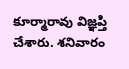కూర్మారావు విజ్ఞప్తి చేశారు. శనివారం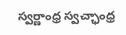స్వర్ణాంధ్ర స్వచ్ఛాంధ్ర‌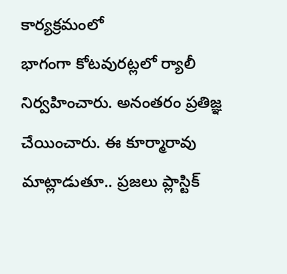కార్యక్రమంలో భాగంగా ‌కోటవురట్లలో ర్యాలీ నిర్వహించారు. అనంతరం ప్రతిజ్ఞ చేయించారు. ఈ కూర్మారావు మాట్లాడుతూ.. ప్రజలు ప్లాస్టిక్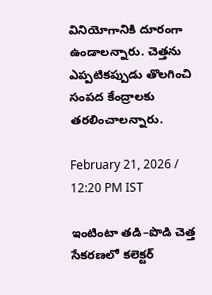వినియోగానికి దూరంగా ఉండాలన్నారు. చెత్తను ‌ ఎప్పటికప్పుడు తొలగించి సంపద కేంద్రాలకు తరలించాలన్నారు.

February 21, 2026 / 12:20 PM IST

ఇంటింటా తడి–పొడి చెత్త సేకరణలో కలెక్టర్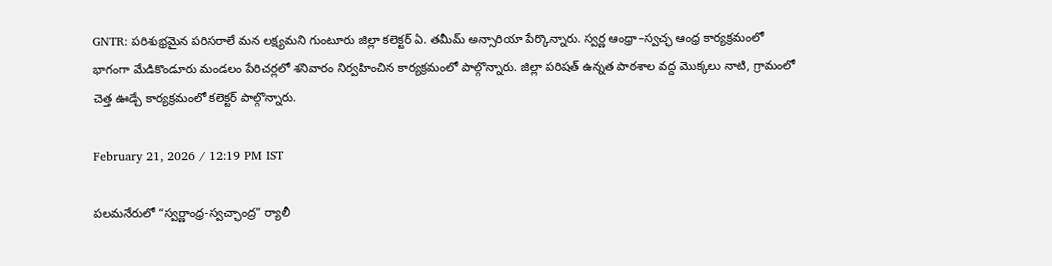GNTR: పరిశుభ్రమైన పరిసరాలే మన లక్ష్యమని గుంటూరు జిల్లా కలెక్టర్ ఏ. తమీమ్ అన్సారియా పేర్కొన్నారు. స్వర్ణ ఆంధ్రా–స్వచ్ఛ ఆంధ్ర కార్యక్రమంలో భాగంగా మేడికొండూరు మండలం పేరిచర్లలో శనివారం నిర్వహించిన కార్యక్రమంలో పాల్గొన్నారు. జిల్లా పరిషత్ ఉన్నత పాఠశాల వద్ద మొక్కలు నాటి, గ్రామంలో చెత్త ఊడ్చే కార్యక్రమంలో కలెక్టర్ పాల్గొన్నారు.

February 21, 2026 / 12:19 PM IST

పలమనేరులో “స్వర్ణాంధ్ర-స్వచ్ఛాంద్ర” ర్యాలీ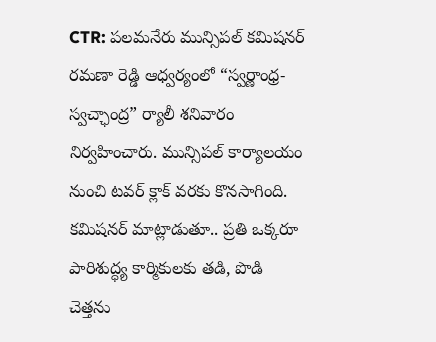CTR: పలమనేరు మున్సిపల్ కమిషనర్ రమణా రెడ్డి ఆధ్వర్యంలో “స్వర్ణాంధ్ర-స్వచ్ఛాంద్ర” ర్యాలీ శనివారం నిర్వహించారు. మున్సిపల్ కార్యాలయం నుంచి టవర్ క్లాక్ వరకు కొనసాగింది. కమిషనర్ మాట్లాడుతూ.. ప్రతి ఒక్కరూ పారిశుద్ధ్య కార్మికులకు తడి, పొడి చెత్తను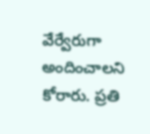వేర్వేరుగా అందించాలని కోరారు. ప్రతి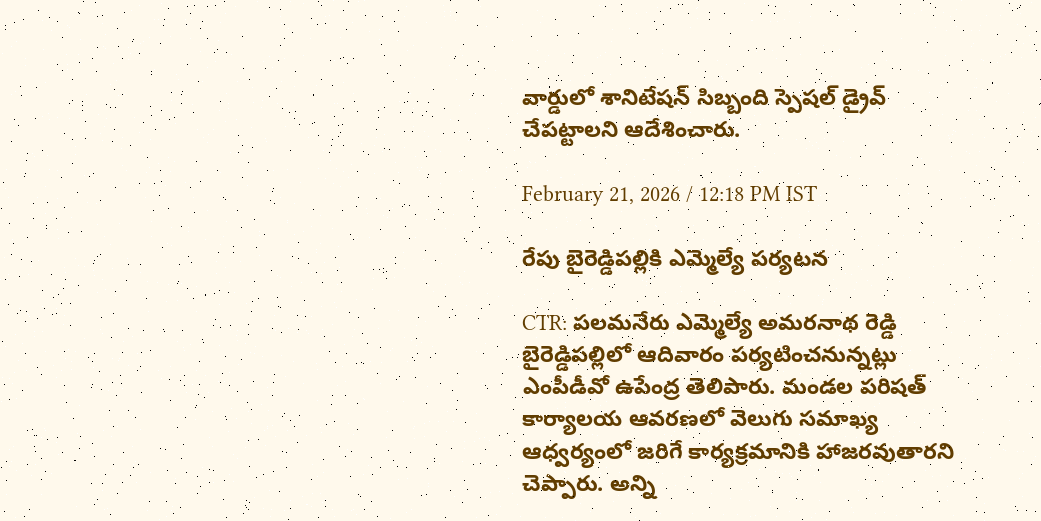వార్డులో శానిటేషన్ సిబ్బంది స్పెషల్ డ్రైవ్ చేపట్టాలని ఆదేశించారు.

February 21, 2026 / 12:18 PM IST

రేపు బైరెడ్డిపల్లికి ఎమ్మెల్యే పర్యటన

CTR: పలమనేరు ఎమ్మెల్యే అమరనాథ రెడ్డి బైరెడ్డిపల్లిలో ఆదివారం పర్యటించనున్నట్లు ఎంపీడీవో ఉపేంద్ర తెలిపారు. మండల పరిషత్ కార్యాలయ ఆవరణలో వెలుగు సమాఖ్య ఆధ్వర్యంలో జరిగే కార్యక్రమానికి హాజరవుతారని చెప్పారు. అన్ని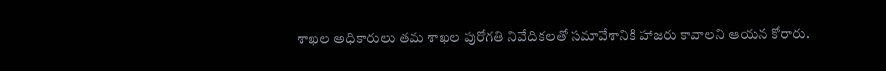శాఖల అధికారులు తమ శాఖల పురోగతి నివేదికలతో సమావేశానికి హాజరు కావాలని ఆయన కోరారు.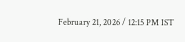February 21, 2026 / 12:15 PM IST